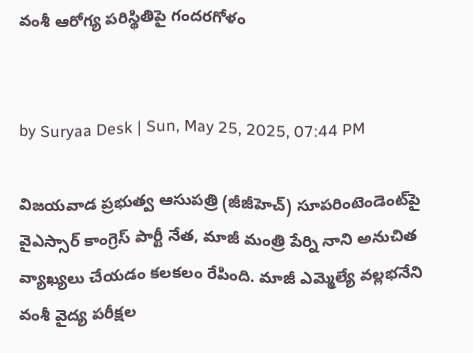వంశీ ఆరోగ్య పరిస్థితిపై గందరగోళం


by Suryaa Desk | Sun, May 25, 2025, 07:44 PM

విజయవాడ ప్రభుత్వ ఆసుపత్రి (జీజీహెచ్) సూపరింటెండెంట్‌పై వైఎస్సార్ కాంగ్రెస్ పార్టీ నేత, మాజీ మంత్రి పేర్ని నాని అనుచిత వ్యాఖ్యలు చేయడం కలకలం రేపింది. మాజీ ఎమ్మెల్యే వల్లభనేని వంశీ వైద్య పరీక్షల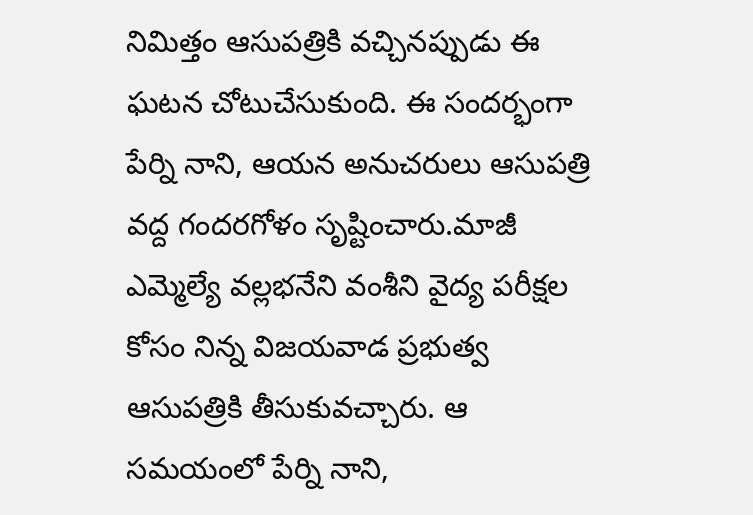నిమిత్తం ఆసుపత్రికి వచ్చినప్పుడు ఈ ఘటన చోటుచేసుకుంది. ఈ సందర్భంగా పేర్ని నాని, ఆయన అనుచరులు ఆసుపత్రి వద్ద గందరగోళం సృష్టించారు.మాజీ ఎమ్మెల్యే వల్లభనేని వంశీని వైద్య పరీక్షల కోసం నిన్న విజయవాడ ప్రభుత్వ ఆసుపత్రికి తీసుకువచ్చారు. ఆ సమయంలో పేర్ని నాని,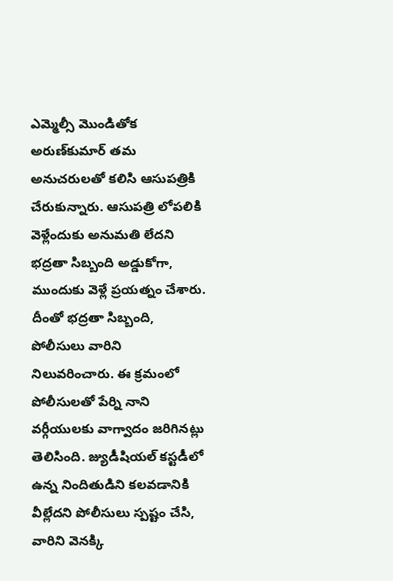ఎమ్మెల్సీ మొండితోక అరుణ్‌కుమార్‌ తమ అనుచరులతో కలిసి ఆసుపత్రికి చేరుకున్నారు. ఆసుపత్రి లోపలికి వెళ్లేందుకు అనుమతి లేదని భద్రతా సిబ్బంది అడ్డుకోగా,  ముందుకు వెళ్లే ప్రయత్నం చేశారు. దీంతో భద్రతా సిబ్బంది, పోలీసులు వారిని నిలువరించారు. ఈ క్రమంలో పోలీసులతో పేర్ని నాని వర్గీయులకు వాగ్వాదం జరిగినట్లు తెలిసింది. జ్యుడీషియల్ కస్టడీలో ఉన్న నిందితుడిని కలవడానికి వీల్లేదని పోలీసులు స్పష్టం చేసి, వారిని వెనక్కి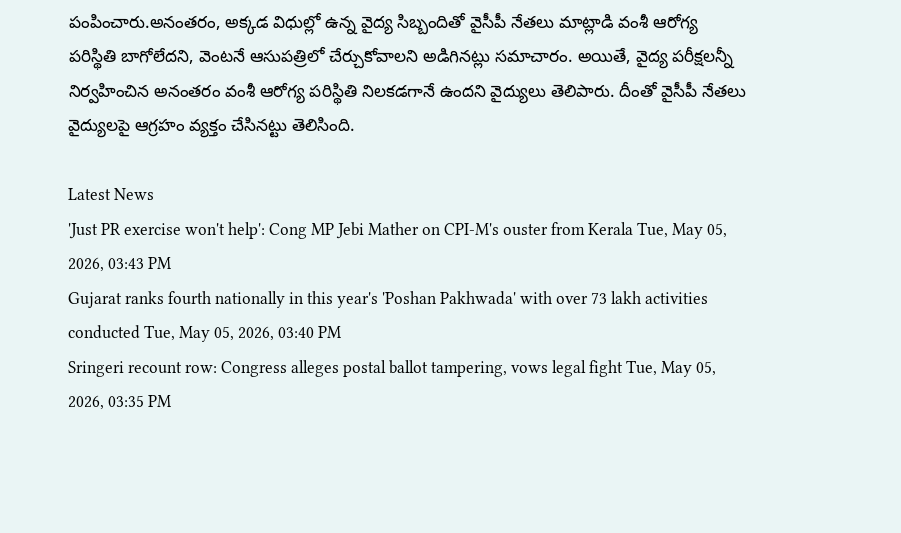పంపించారు.అనంతరం, అక్కడ విధుల్లో ఉన్న వైద్య సిబ్బందితో వైసీపీ నేతలు మాట్లాడి వంశీ ఆరోగ్య పరిస్థితి బాగోలేదని, వెంటనే ఆసుపత్రిలో చేర్చుకోవాలని అడిగినట్లు సమాచారం. అయితే, వైద్య పరీక్షలన్నీ నిర్వహించిన అనంతరం వంశీ ఆరోగ్య పరిస్థితి నిలకడగానే ఉందని వైద్యులు తెలిపారు. దీంతో వైసీపీ నేతలు వైద్యులపై ఆగ్రహం వ్యక్తం చేసినట్టు తెలిసింది.

Latest News
'Just PR exercise won't help': Cong MP Jebi Mather on CPI-M's ouster from Kerala Tue, May 05, 2026, 03:43 PM
Gujarat ranks fourth nationally in this year's 'Poshan Pakhwada' with over 73 lakh activities conducted Tue, May 05, 2026, 03:40 PM
Sringeri recount row: Congress alleges postal ballot tampering, vows legal fight Tue, May 05, 2026, 03:35 PM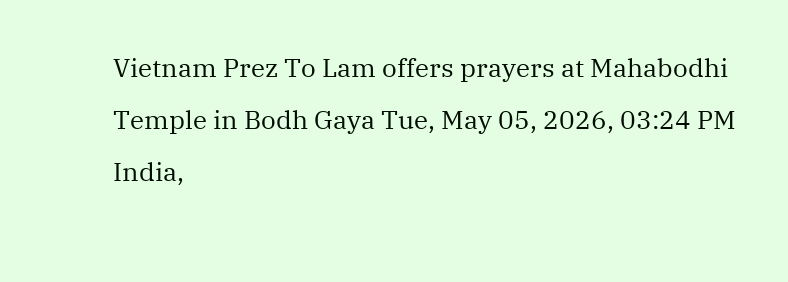Vietnam Prez To Lam offers prayers at Mahabodhi Temple in Bodh Gaya Tue, May 05, 2026, 03:24 PM
India,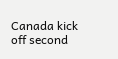Canada kick off second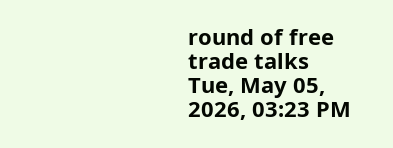round of free trade talks Tue, May 05, 2026, 03:23 PM